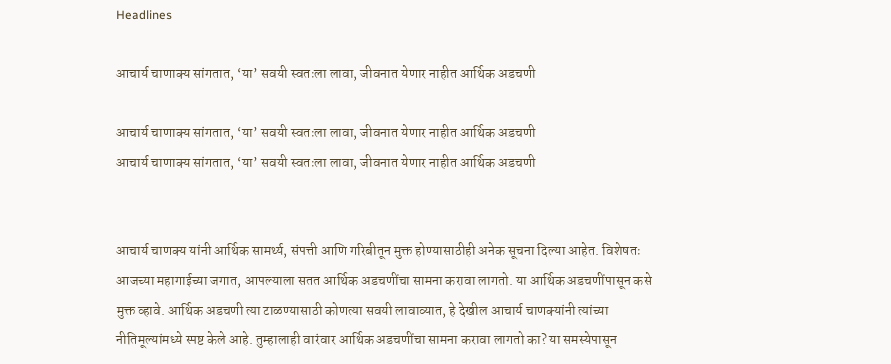Headlines

आचार्य चाणाक्य सांगतात, ‘या’ सवयी स्वतःला लावा, जीवनात येणार नाहीत आर्थिक अडचणी

आचार्य चाणाक्य सांगतात, ‘या’ सवयी स्वतःला लावा, जीवनात येणार नाहीत आर्थिक अडचणी
आचार्य चाणाक्य सांगतात, ‘या’ सवयी स्वतःला लावा, जीवनात येणार नाहीत आर्थिक अडचणी


आचार्य चाणक्य यांनी आर्थिक सामर्थ्य, संपत्ती आणि गरिबीतून मुक्त होण्यासाठीही अनेक सूचना दिल्या आहेत. विशेषतः आजच्या महागाईच्या जगात, आपल्याला सतत आर्थिक अडचणींचा सामना करावा लागतो. या आर्थिक अडचणींपासून कसे मुक्त व्हावे. आर्थिक अडचणी त्या टाळण्यासाठी कोणत्या सवयी लावाव्यात, हे देखील आचार्य चाणक्यांनी त्यांच्या नीतिमूल्यांमध्ये स्पष्ट केले आहे. तुम्हालाही वारंवार आर्थिक अडचणींचा सामना करावा लागतो का? या समस्येपासून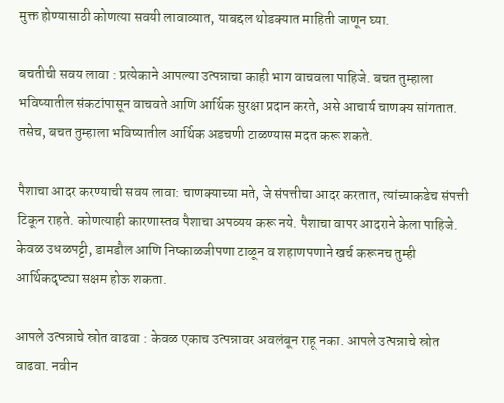मुक्त होण्यासाठी कोणत्या सवयी लावाव्यात, याबद्दल थोडक्यात माहिती जाणून घ्या.

बचतीची सवय लावा : प्रत्येकाने आपल्या उत्पन्नाचा काही भाग वाचवला पाहिजे. बचत तुम्हाला भविष्यातील संकटांपासून वाचवते आणि आर्थिक सुरक्षा प्रदान करते, असे आचार्य चाणक्य सांगतात. तसेच, बचत तुम्हाला भविष्यातील आर्थिक अडचणी टाळण्यास मदत करू शकते.

पैशाचा आदर करण्याची सवय लावा: चाणक्याच्या मते, जे संपत्तीचा आदर करतात, त्यांच्याकडेच संपत्ती टिकून राहते. कोणत्याही कारणास्तव पैशाचा अपव्यय करू नये. पैशाचा वापर आदराने केला पाहिजे. केवळ उधळपट्टी, डामडौल आणि निष्काळजीपणा टाळून व शहाणपणाने खर्च करूनच तुम्ही आर्थिकदृष्ट्या सक्षम होऊ शकता.

आपले उत्पन्नाचे स्रोत वाढवा : केवळ एकाच उत्पन्नावर अवलंबून राहू नका. आपले उत्पन्नाचे स्रोत वाढवा. नवीन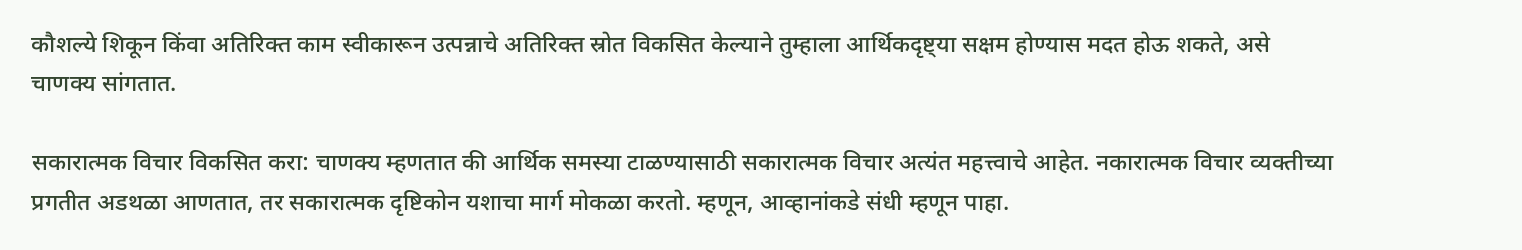कौशल्ये शिकून किंवा अतिरिक्त काम स्वीकारून उत्पन्नाचे अतिरिक्त स्रोत विकसित केल्याने तुम्हाला आर्थिकदृष्ट्या सक्षम होण्यास मदत होऊ शकते, असे चाणक्य सांगतात.

सकारात्मक विचार विकसित करा: चाणक्य म्हणतात की आर्थिक समस्या टाळण्यासाठी सकारात्मक विचार अत्यंत महत्त्वाचे आहेत. नकारात्मक विचार व्यक्तीच्या प्रगतीत अडथळा आणतात, तर सकारात्मक दृष्टिकोन यशाचा मार्ग मोकळा करतो. म्हणून, आव्हानांकडे संधी म्हणून पाहा.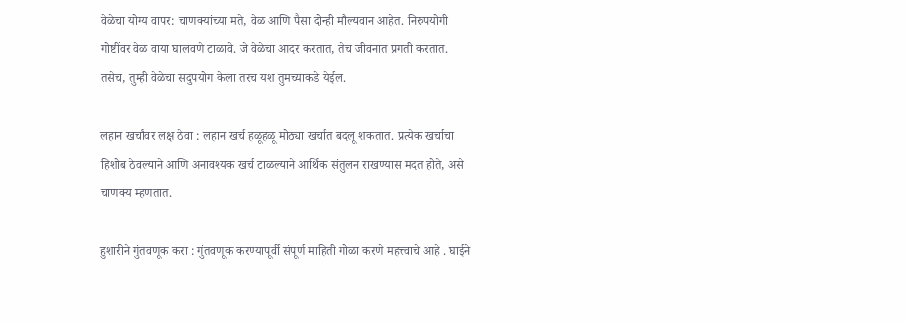वेळेचा योग्य वापर: चाणक्यांच्या मते, वेळ आणि पैसा दोन्ही मौल्यवान आहेत. निरुपयोगी गोष्टींवर वेळ वाया घालवणे टाळावे. जे वेळेचा आदर करतात, तेच जीवनात प्रगती करतात. तसेच, तुम्ही वेळेचा सदुपयोग केला तरच यश तुमच्याकडे येईल.

लहान खर्चांवर लक्ष ठेवा : लहान खर्च हळूहळू मोठ्या खर्चात बदलू शकतात. प्रत्येक खर्चाचा हिशोब ठेवल्याने आणि अनावश्यक खर्च टाळल्याने आर्थिक संतुलन राखण्यास मदत होते, असे चाणक्य म्हणतात.

हुशारीने गुंतवणूक करा : गुंतवणूक करण्यापूर्वी संपूर्ण माहिती गोळा करणे महत्त्वाचे आहे . घाईने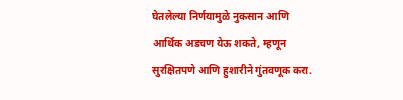घेतलेल्या निर्णयामुळे नुकसान आणि आर्थिक अडचण येऊ शकते, म्हणून सुरक्षितपणे आणि हुशारीने गुंतवणूक करा.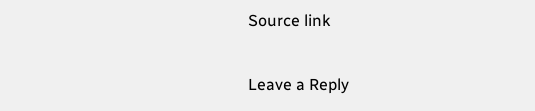Source link

Leave a Reply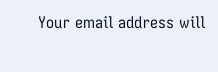Your email address will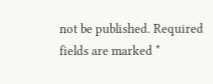not be published. Required fields are marked *